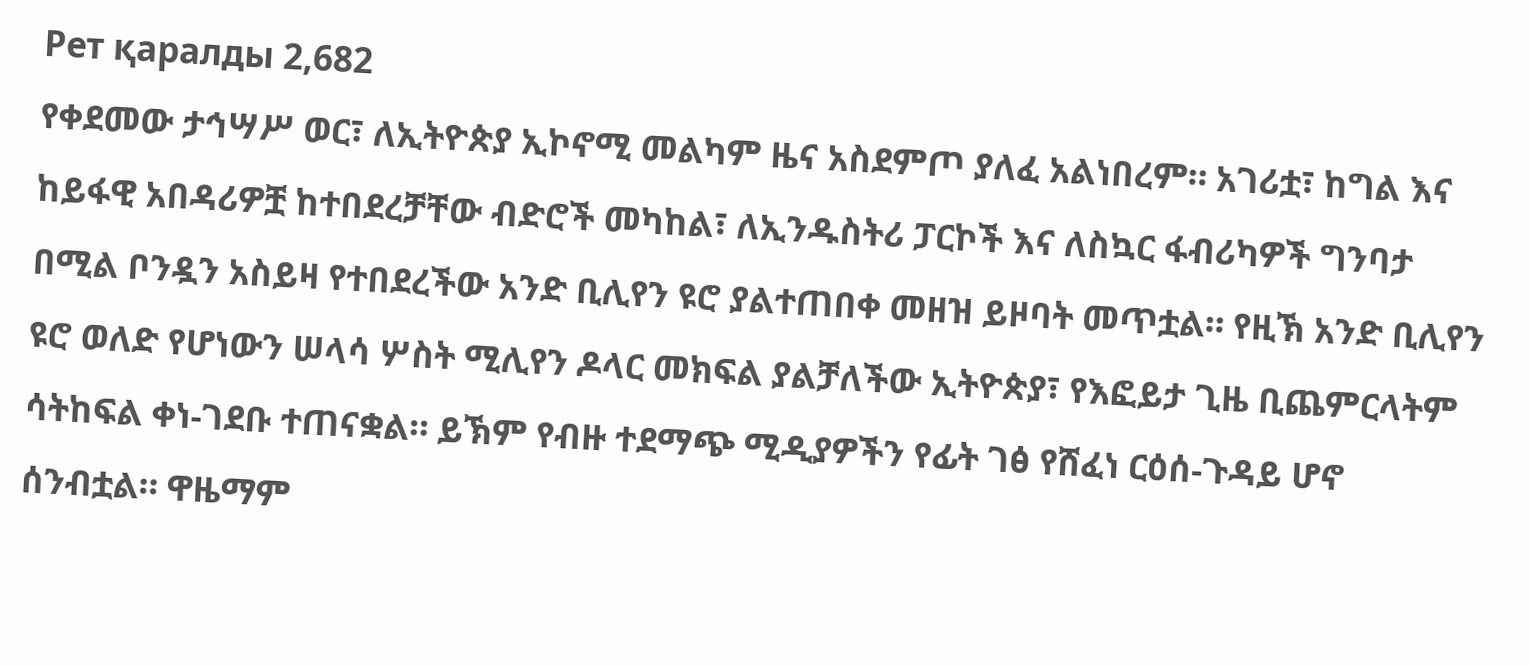Рет қаралды 2,682
የቀደመው ታኅሣሥ ወር፣ ለኢትዮጵያ ኢኮኖሚ መልካም ዜና አስደምጦ ያለፈ አልነበረም። አገሪቷ፣ ከግል እና ከይፋዊ አበዳሪዎቿ ከተበደረቻቸው ብድሮች መካከል፣ ለኢንዱስትሪ ፓርኮች እና ለስኳር ፋብሪካዎች ግንባታ በሚል ቦንዷን አስይዛ የተበደረችው አንድ ቢሊየን ዩሮ ያልተጠበቀ መዘዝ ይዞባት መጥቷል። የዚኽ አንድ ቢሊየን ዩሮ ወለድ የሆነውን ሠላሳ ሦስት ሚሊየን ዶላር መክፍል ያልቻለችው ኢትዮጵያ፣ የእፎይታ ጊዜ ቢጨምርላትም ሳትከፍል ቀነ-ገደቡ ተጠናቋል። ይኽም የብዙ ተደማጭ ሚዲያዎችን የፊት ገፅ የሸፈነ ርዕሰ-ጉዳይ ሆኖ ሰንብቷል። ዋዜማም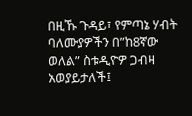በዚኹ ጉዳይ፣ የምጣኔ ሃብት ባለሙያዎችን በ”ከ8ኛው ወለል” ስቱዲዮዎ ጋብዛ አወያይታለች፤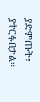ያድምጡት፣ ያተርፉበታል።